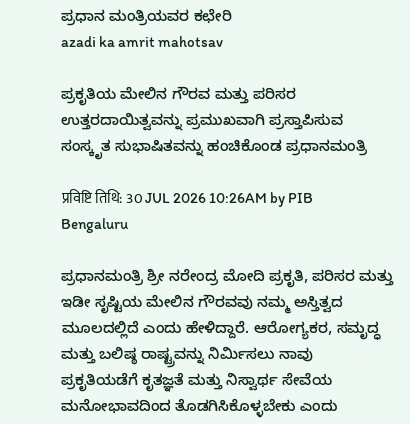ಪ್ರಧಾನ ಮಂತ್ರಿಯವರ ಕಛೇರಿ
azadi ka amrit mahotsav

ಪ್ರಕೃತಿಯ ಮೇಲಿನ ಗೌರವ ಮತ್ತು ಪರಿಸರ ಉತ್ತರದಾಯಿತ್ವವನ್ನು ಪ್ರಮುಖವಾಗಿ ಪ್ರಸ್ತಾಪಿಸುವ ಸಂಸ್ಕೃತ ಸುಭಾಷಿತವನ್ನು ಹಂಚಿಕೊಂಡ ಪ್ರಧಾನಮಂತ್ರಿ

प्रविष्टि तिथि: 30 JUL 2026 10:26AM by PIB Bengaluru

ಪ್ರಧಾನಮಂತ್ರಿ ಶ್ರೀ ನರೇಂದ್ರ ಮೋದಿ ಪ್ರಕೃತಿ, ಪರಿಸರ ಮತ್ತು ಇಡೀ ಸೃಷ್ಟಿಯ ಮೇಲಿನ ಗೌರವವು ನಮ್ಮ ಅಸ್ತಿತ್ವದ ಮೂಲದಲ್ಲಿದೆ ಎಂದು ಹೇಳಿದ್ದಾರೆ. ಆರೋಗ್ಯಕರ, ಸಮೃದ್ಧ ಮತ್ತು ಬಲಿಷ್ಠ ರಾಷ್ಟ್ರವನ್ನು ನಿರ್ಮಿಸಲು ನಾವು ಪ್ರಕೃತಿಯಡೆಗೆ ಕೃತಜ್ಞತೆ ಮತ್ತು ನಿಸ್ವಾರ್ಥ ಸೇವೆಯ ಮನೋಭಾವದಿಂದ ತೊಡಗಿಸಿಕೊಳ್ಳಬೇಕು ಎಂದು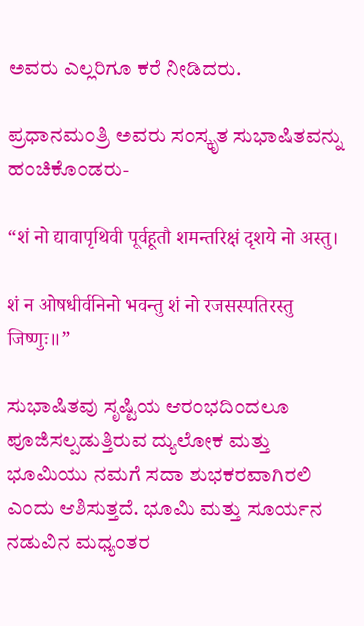ಅವರು ಎಲ್ಲರಿಗೂ ಕರೆ ನೀಡಿದರು.

ಪ್ರಧಾನಮಂತ್ರಿ ಅವರು ಸಂಸ್ಕೃತ ಸುಭಾಷಿತವನ್ನು ಹಂಚಿಕೊಂಡರು-

“शं नो द्यावापृथिवी पूर्वहूतौ शमन्तरिक्षं दृशये नो अस्तु।

शं न ओषधीर्वनिनो भवन्तु शं नो रजसस्पतिरस्तु जिष्णुः॥”

ಸುಭಾಷಿತವು ಸೃಷ್ಟಿಯ ಆರಂಭದಿಂದಲೂ ಪೂಜಿಸಲ್ಪಡುತ್ತಿರುವ ದ್ಯುಲೋಕ ಮತ್ತು ಭೂಮಿಯು ನಮಗೆ ಸದಾ ಶುಭಕರವಾಗಿರಲಿ ಎಂದು ಆಶಿಸುತ್ತದೆ. ಭೂಮಿ ಮತ್ತು ಸೂರ್ಯನ ನಡುವಿನ ಮಧ್ಯಂತರ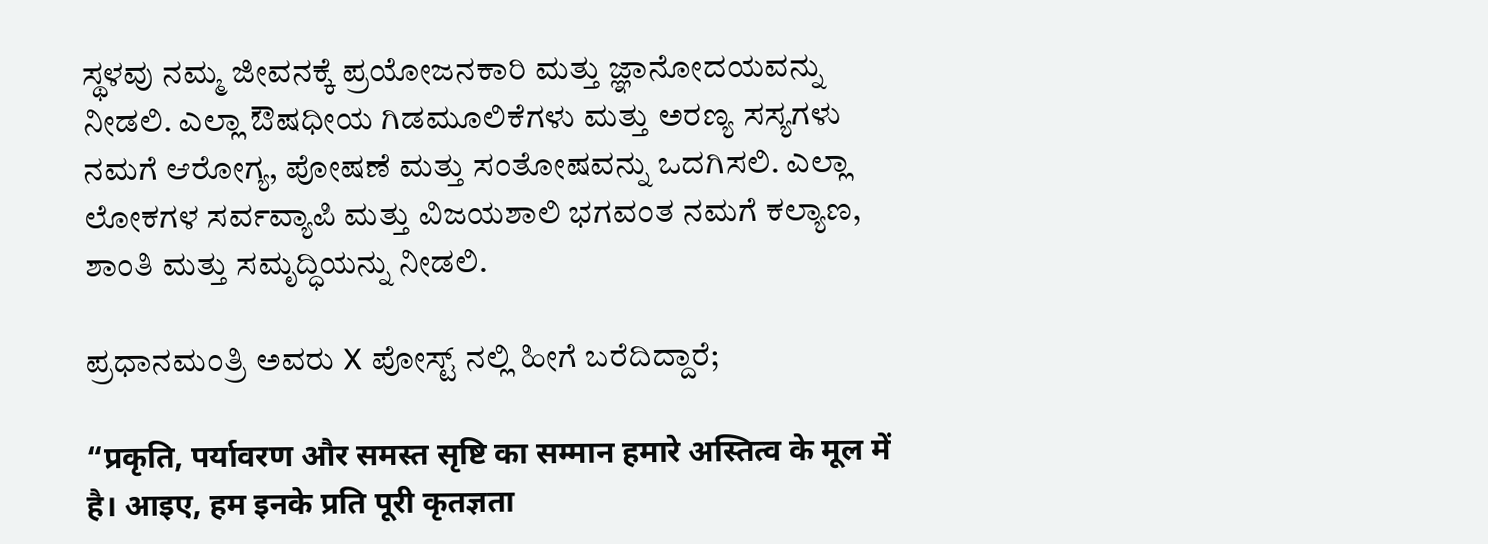ಸ್ಥಳವು ನಮ್ಮ ಜೀವನಕ್ಕೆ ಪ್ರಯೋಜನಕಾರಿ ಮತ್ತು ಜ್ಞಾನೋದಯವನ್ನು ನೀಡಲಿ. ಎಲ್ಲಾ ಔಷಧೀಯ ಗಿಡಮೂಲಿಕೆಗಳು ಮತ್ತು ಅರಣ್ಯ ಸಸ್ಯಗಳು ನಮಗೆ ಆರೋಗ್ಯ, ಪೋಷಣೆ ಮತ್ತು ಸಂತೋಷವನ್ನು ಒದಗಿಸಲಿ. ಎಲ್ಲಾ ಲೋಕಗಳ ಸರ್ವವ್ಯಾಪಿ ಮತ್ತು ವಿಜಯಶಾಲಿ ಭಗವಂತ ನಮಗೆ ಕಲ್ಯಾಣ, ಶಾಂತಿ ಮತ್ತು ಸಮೃದ್ಧಿಯನ್ನು ನೀಡಲಿ.

ಪ್ರಧಾನಮಂತ್ರಿ ಅವರು X ಪೋಸ್ಟ್ ನಲ್ಲಿ ಹೀಗೆ ಬರೆದಿದ್ದಾರೆ;

“प्रकृति, पर्यावरण और समस्त सृष्टि का सम्मान हमारे अस्तित्व के मूल में है। आइए, हम इनके प्रति पूरी कृतज्ञता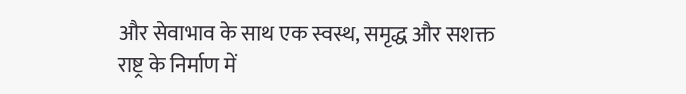और सेवाभाव के साथ एक स्वस्थ, समृद्ध और सशक्त राष्ट्र के निर्माण में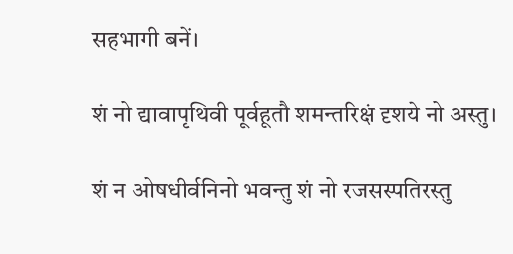सहभागी बनें।

शं नो द्यावापृथिवी पूर्वहूतौ शमन्तरिक्षं दृशये नो अस्तु।

शं न ओषधीर्वनिनो भवन्तु शं नो रजसस्पतिरस्तु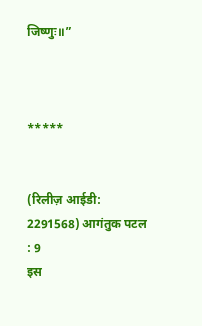जिष्णुः॥”



*****


(रिलीज़ आईडी: 2291568) आगंतुक पटल : 9
इस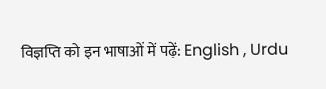विज्ञप्ति को इन भाषाओं में पढ़ें: English , Urdu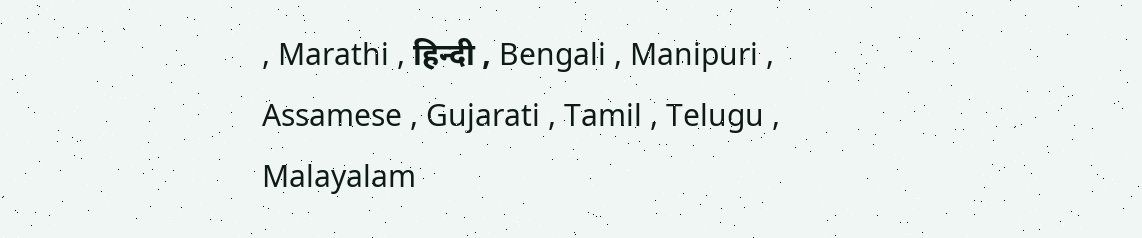, Marathi , हिन्दी , Bengali , Manipuri , Assamese , Gujarati , Tamil , Telugu , Malayalam